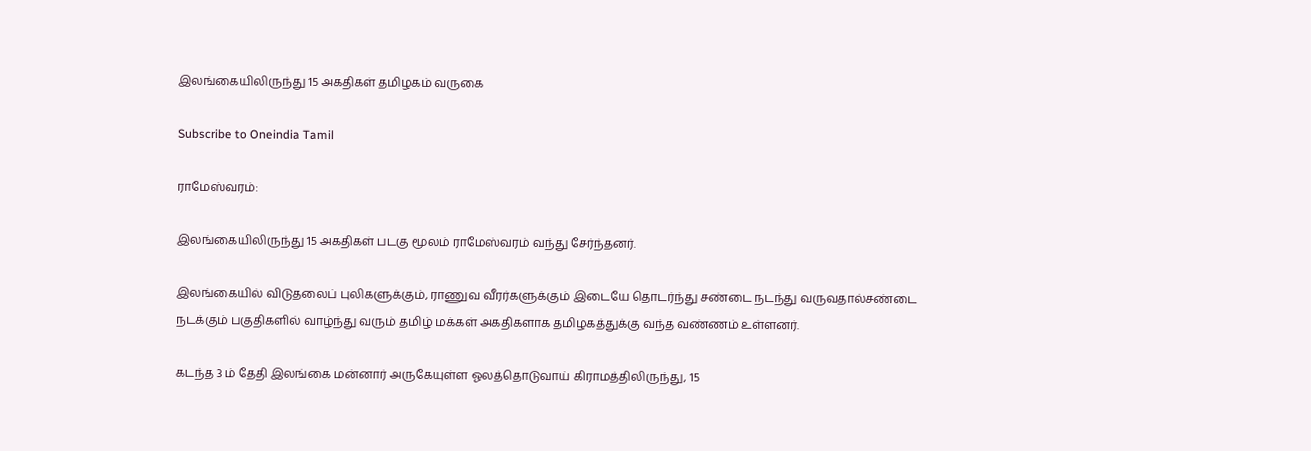இலங்கையிலிருந்து 15 அகதிகள் தமிழகம் வருகை

Subscribe to Oneindia Tamil

ராமேஸ்வரம்:

இலங்கையிலிருந்து 15 அகதிகள் படகு மூலம் ராமேஸ்வரம் வந்து சேர்ந்தனர்.

இலங்கையில் விடுதலைப் புலிகளுக்கும், ராணுவ வீரர்களுக்கும் இடையே தொடர்ந்து சண்டை நடந்து வருவதால்சண்டை நடக்கும் பகுதிகளில் வாழ்ந்து வரும் தமிழ் மக்கள் அகதிகளாக தமிழகத்துக்கு வந்த வண்ணம் உள்ளனர்.

கடந்த 3 ம் தேதி இலங்கை மன்னார் அருகேயுள்ள ஓலத்தொடுவாய் கிராமத்திலிருந்து, 15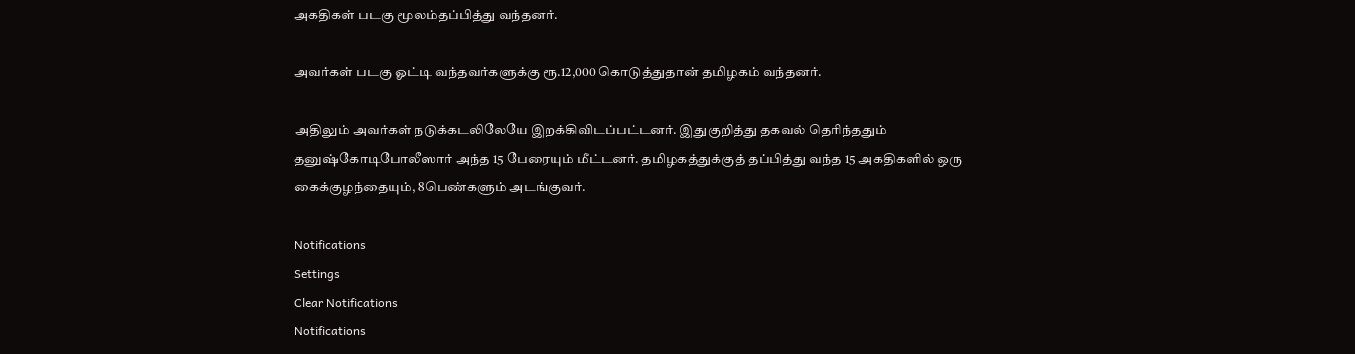அகதிகள் படகு மூலம்தப்பித்து வந்தனர்.

அவர்கள் படகு ஓட்டி வந்தவர்களுக்கு ரூ.12,000 கொடுத்துதான் தமிழகம் வந்தனர்.

அதிலும் அவர்கள் நடுக்கடலிலேயே இறக்கிவிடப்பட்டனர். இதுகுறித்து தகவல் தெரிந்ததும் தனுஷ்கோடிபோலீஸார் அந்த 15 பேரையும் மீட்டனர். தமிழகத்துக்குத் தப்பித்து வந்த 15 அகதிகளில் ஒரு கைக்குழந்தையும், 8பெண்களும் அடங்குவர்.

Notifications
Settings
Clear Notifications
Notifications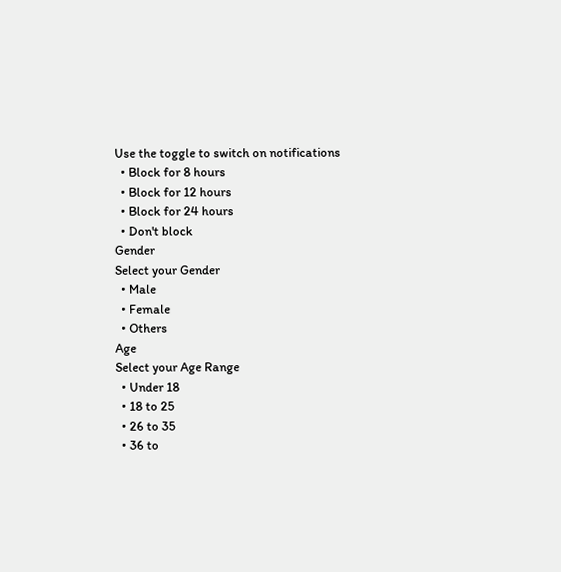Use the toggle to switch on notifications
  • Block for 8 hours
  • Block for 12 hours
  • Block for 24 hours
  • Don't block
Gender
Select your Gender
  • Male
  • Female
  • Others
Age
Select your Age Range
  • Under 18
  • 18 to 25
  • 26 to 35
  • 36 to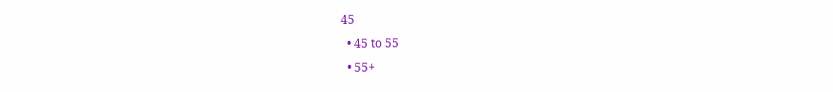45
  • 45 to 55
  • 55+